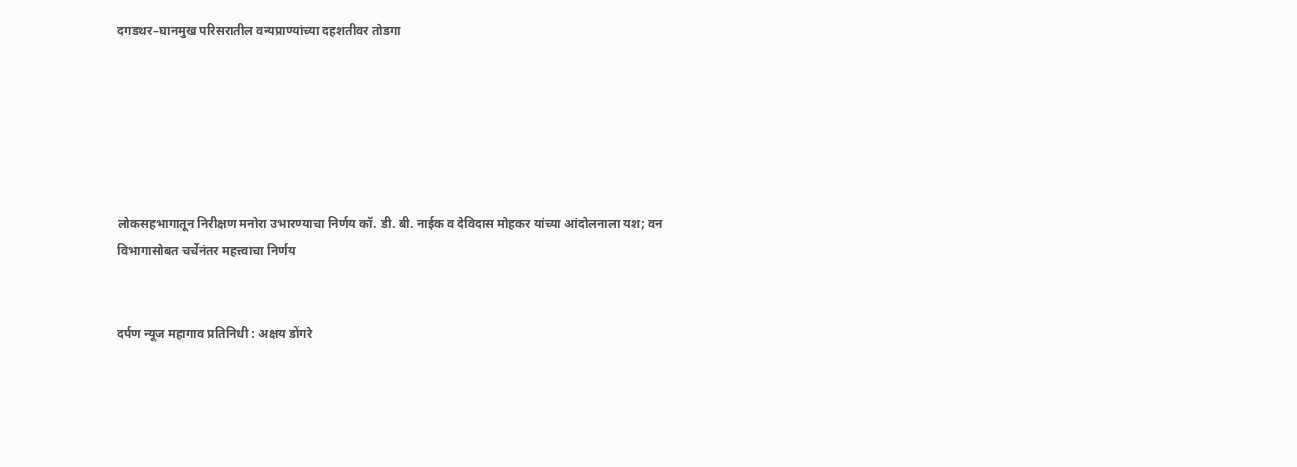दगडथर–घानमुख परिसरातील वन्यप्राण्यांच्या दहशतीवर तोडगा






लोकसहभागातून निरीक्षण मनोरा उभारण्याचा निर्णय कॉ. डी. बी. नाईक व देविदास मोहकर यांच्या आंदोलनाला यश; वन विभागासोबत चर्चेनंतर महत्त्वाचा निर्णय


दर्पण न्यूज महागाव प्रतिनिधी : अक्षय डोंगरे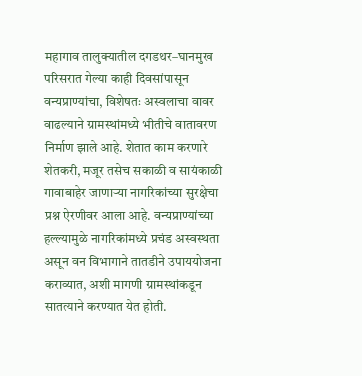महागाव तालुक्यातील दगडथर–घानमुख परिसरात गेल्या काही दिवसांपासून वन्यप्राण्यांचा, विशेषतः अस्वलाचा वावर वाढल्याने ग्रामस्थांमध्ये भीतीचे वातावरण निर्माण झाले आहे. शेतात काम करणारे शेतकरी, मजूर तसेच सकाळी व सायंकाळी गावाबाहेर जाणाऱ्या नागरिकांच्या सुरक्षेचा प्रश्न ऐरणीवर आला आहे. वन्यप्राण्यांच्या हल्ल्यामुळे नागरिकांमध्ये प्रचंड अस्वस्थता असून वन विभागाने तातडीने उपाययोजना कराव्यात, अशी मागणी ग्रामस्थांकडून सातत्याने करण्यात येत होती.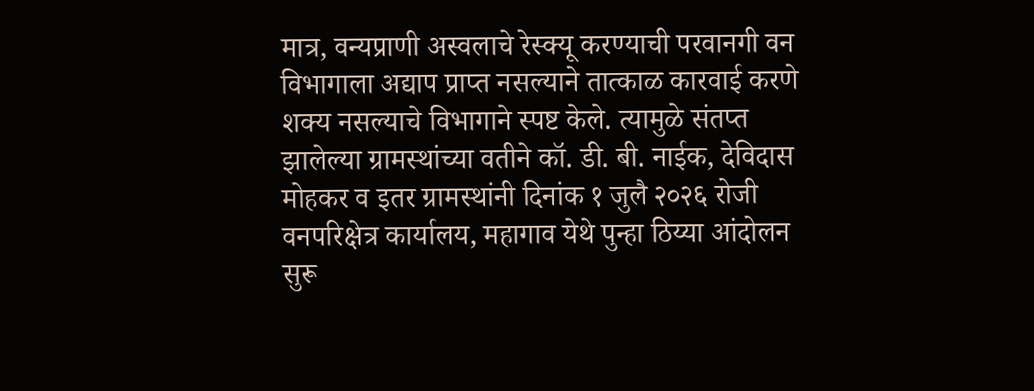मात्र, वन्यप्राणी अस्वलाचे रेस्क्यू करण्याची परवानगी वन विभागाला अद्याप प्राप्त नसल्याने तात्काळ कारवाई करणे शक्य नसल्याचे विभागाने स्पष्ट केले. त्यामुळे संतप्त झालेल्या ग्रामस्थांच्या वतीने कॉ. डी. बी. नाईक, देविदास मोहकर व इतर ग्रामस्थांनी दिनांक १ जुलै २०२६ रोजी वनपरिक्षेत्र कार्यालय, महागाव येथे पुन्हा ठिय्या आंदोलन सुरू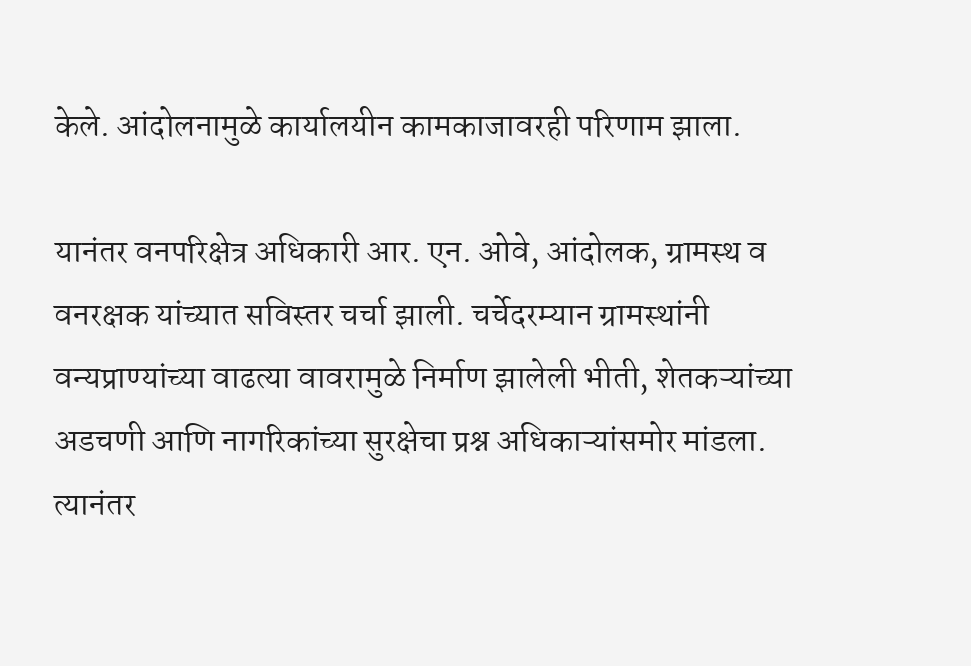केले. आंदोलनामुळे कार्यालयीन कामकाजावरही परिणाम झाला.

यानंतर वनपरिक्षेत्र अधिकारी आर. एन. ओवे, आंदोलक, ग्रामस्थ व वनरक्षक यांच्यात सविस्तर चर्चा झाली. चर्चेदरम्यान ग्रामस्थांनी वन्यप्राण्यांच्या वाढत्या वावरामुळे निर्माण झालेली भीती, शेतकऱ्यांच्या अडचणी आणि नागरिकांच्या सुरक्षेचा प्रश्न अधिकाऱ्यांसमोर मांडला. त्यानंतर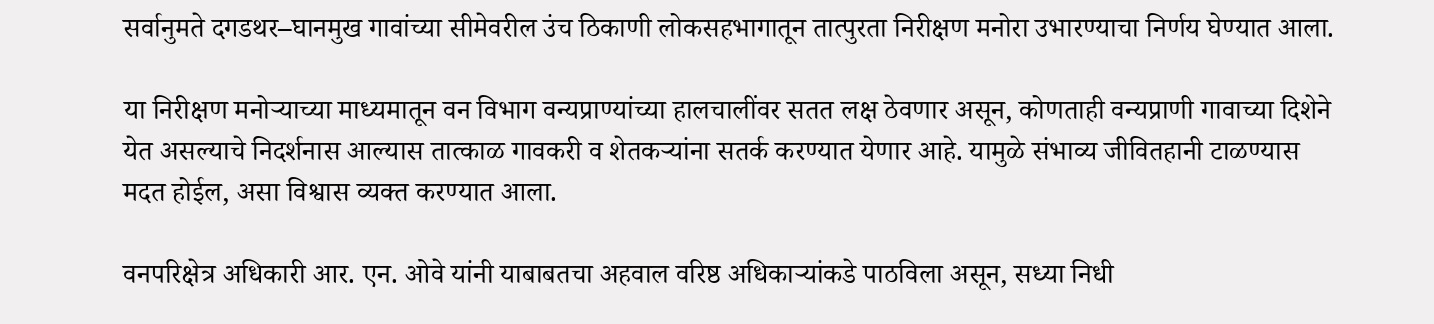सर्वानुमते दगडथर–घानमुख गावांच्या सीमेवरील उंच ठिकाणी लोकसहभागातून तात्पुरता निरीक्षण मनोरा उभारण्याचा निर्णय घेण्यात आला.

या निरीक्षण मनोऱ्याच्या माध्यमातून वन विभाग वन्यप्राण्यांच्या हालचालींवर सतत लक्ष ठेवणार असून, कोणताही वन्यप्राणी गावाच्या दिशेने येत असल्याचे निदर्शनास आल्यास तात्काळ गावकरी व शेतकऱ्यांना सतर्क करण्यात येणार आहे. यामुळे संभाव्य जीवितहानी टाळण्यास मदत होईल, असा विश्वास व्यक्त करण्यात आला.

वनपरिक्षेत्र अधिकारी आर. एन. ओवे यांनी याबाबतचा अहवाल वरिष्ठ अधिकाऱ्यांकडे पाठविला असून, सध्या निधी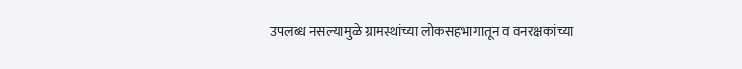उपलब्ध नसल्यामुळे ग्रामस्थांच्या लोकसहभागातून व वनरक्षकांच्या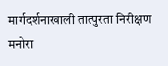मार्गदर्शनाखाली तात्पुरता निरीक्षण मनोरा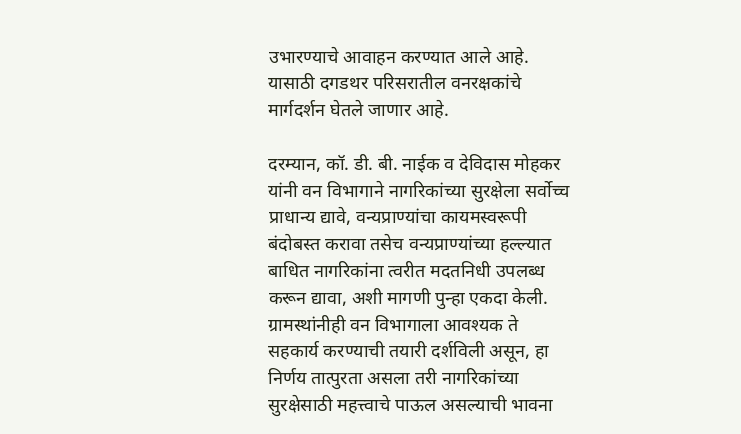उभारण्याचे आवाहन करण्यात आले आहे. यासाठी दगडथर परिसरातील वनरक्षकांचे मार्गदर्शन घेतले जाणार आहे.

दरम्यान, कॉ. डी. बी. नाईक व देविदास मोहकर यांनी वन विभागाने नागरिकांच्या सुरक्षेला सर्वोच्च प्राधान्य द्यावे, वन्यप्राण्यांचा कायमस्वरूपी बंदोबस्त करावा तसेच वन्यप्राण्यांच्या हल्ल्यात बाधित नागरिकांना त्वरीत मदतनिधी उपलब्ध करून द्यावा, अशी मागणी पुन्हा एकदा केली. ग्रामस्थांनीही वन विभागाला आवश्यक ते सहकार्य करण्याची तयारी दर्शविली असून, हा निर्णय तात्पुरता असला तरी नागरिकांच्या सुरक्षेसाठी महत्त्वाचे पाऊल असल्याची भावना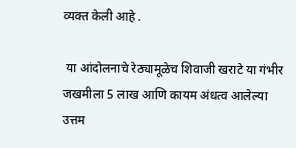व्यक्त केली आहे .

 या आंदोलनाचे रेठ्यामूळेच शिवाजी खराटे या गंभीर जखमीला 5 लाख आणि कायम अंधत्व आलेल्या उत्तम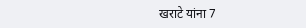खराटे यांना 7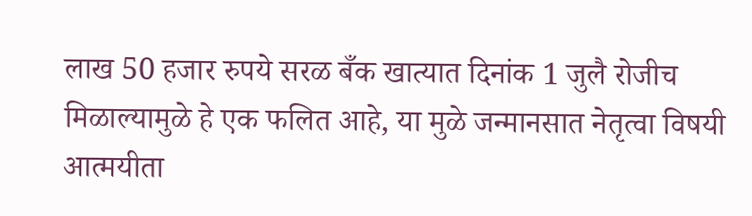लाख 50 हजार रुपये सरळ बँक खात्यात दिनांक 1 जुलै रोजीच मिळाल्यामुळे हे एक फलित आहे, या मुळे जन्मानसात नेतृत्वा विषयी आत्मयीता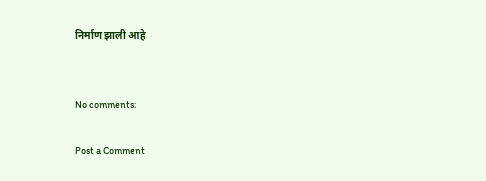निर्माण झाली आहे


No comments:

Post a Comment